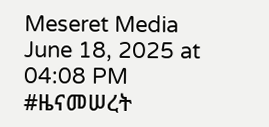Meseret Media
June 18, 2025 at 04:08 PM
#ዜናመሠረት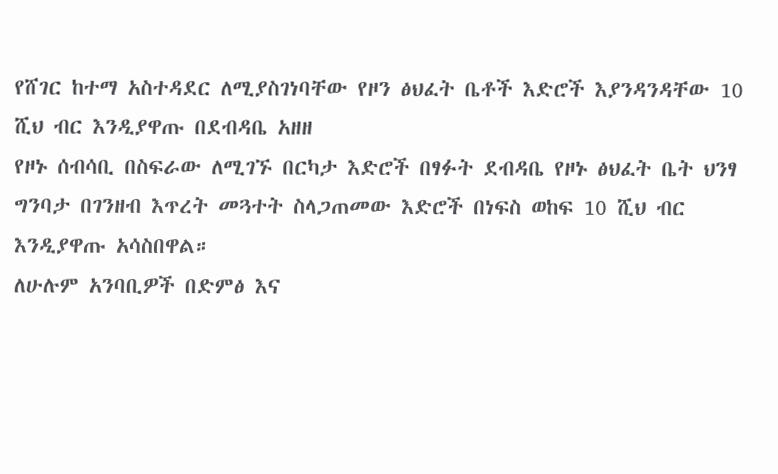የሸገር ከተማ አስተዳደር ለሚያስገነባቸው የዞን ፅህፈት ቤቶች እድሮች እያንዳንዳቸው 10 ሺህ ብር እንዲያዋጡ በደብዳቤ አዘዘ
የዞኑ ሰብሳቢ በስፍራው ለሚገኙ በርካታ እድሮች በፃፉት ደብዳቤ የዞኑ ፅህፈት ቤት ህንፃ ግንባታ በገንዘብ እጥረት መጓተት ስላጋጠመው እድሮች በነፍስ ወከፍ 10 ሺህ ብር እንዲያዋጡ አሳስበዋል።
ለሁሉም አንባቢዎች በድምፅ እና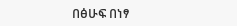በፅሁፍ በነፃ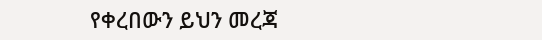የቀረበውን ይህን መረጃ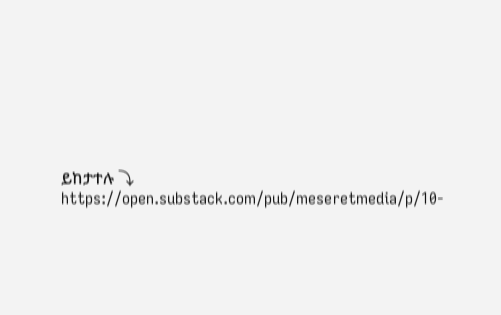ይከታተሉ ⤵
https://open.substack.com/pub/meseretmedia/p/10-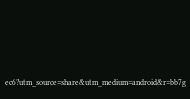ec6?utm_source=share&utm_medium=android&r=bb7g